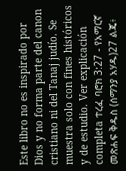Este libro no es inspirado por Dios y no forma parte del canon cristiano ni del Tanaj judío. Se muestra solo con fines históricos y de estudio. Ver explicación completa ተረፈ ባሮክ 3:27 - የአማርኛ መጽሐፍ ቅዱስ (ሰማንያ አሃዱ)27 ልጄ፥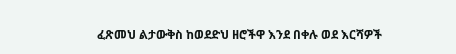ፈጽመህ ልታውቅስ ከወደድህ ዘሮችዋ እንደ በቀሉ ወደ እርሻዎች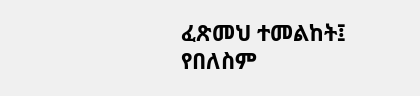ፈጽመህ ተመልከት፤ የበለስም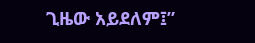ጊዜው አይደለም፤”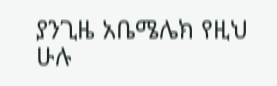ያንጊዜ አቤሜሌክ የዚህ ሁሉ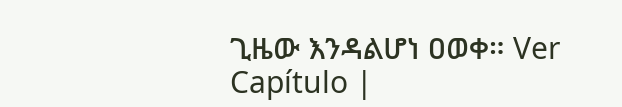ጊዜው እንዳልሆነ ዐወቀ። Ver Capítulo |